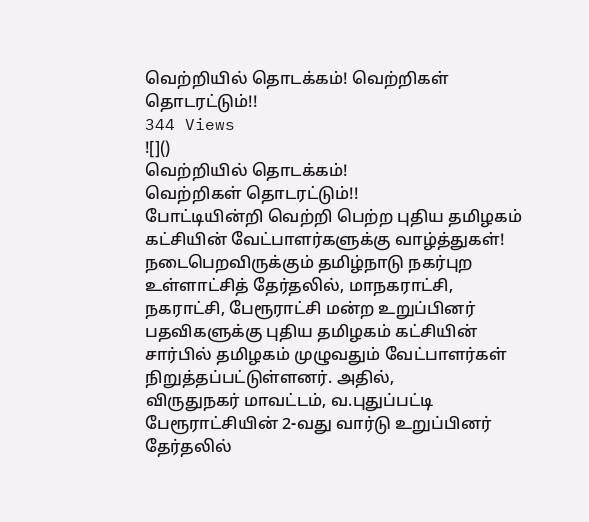வெற்றியில் தொடக்கம்! வெற்றிகள் தொடரட்டும்!!
344 Views
![]()
வெற்றியில் தொடக்கம்!
வெற்றிகள் தொடரட்டும்!!
போட்டியின்றி வெற்றி பெற்ற புதிய தமிழகம் கட்சியின் வேட்பாளர்களுக்கு வாழ்த்துகள்!
நடைபெறவிருக்கும் தமிழ்நாடு நகர்புற உள்ளாட்சித் தேர்தலில், மாநகராட்சி, நகராட்சி, பேரூராட்சி மன்ற உறுப்பினர் பதவிகளுக்கு புதிய தமிழகம் கட்சியின் சார்பில் தமிழகம் முழுவதும் வேட்பாளர்கள் நிறுத்தப்பட்டுள்ளனர். அதில்,
விருதுநகர் மாவட்டம், வ.புதுப்பட்டி பேரூராட்சியின் 2-வது வார்டு உறுப்பினர் தேர்தலில்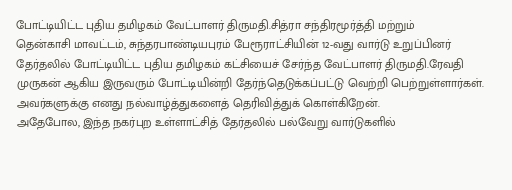போட்டியிட்ட புதிய தமிழகம் வேட்பாளர் திருமதி.சித்ரா சந்திரமூர்த்தி மற்றும்
தென்காசி மாவட்டம், சுந்தரபாண்டியபுரம் பேரூராட்சியின் 12-வது வார்டு உறுப்பினர் தேர்தலில் போட்டியிட்ட புதிய தமிழகம் கட்சியைச் சேர்ந்த வேட்பாளர் திருமதி.ரேவதி முருகன் ஆகிய இருவரும் போட்டியின்றி தேர்ந்தெடுக்கப்பட்டு வெற்றி பெற்றுள்ளார்கள். அவர்களுக்கு எனது நல்வாழ்த்துகளைத் தெரிவித்துக் கொள்கிறேன்.
அதேபோல, இந்த நகர்புற உள்ளாட்சித் தேர்தலில் பல்வேறு வார்டுகளில்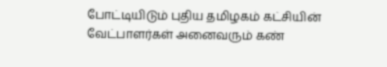போட்டியிடும் புதிய தமிழகம் கட்சியின் வேட்பாளர்கள் அனைவரும் கண்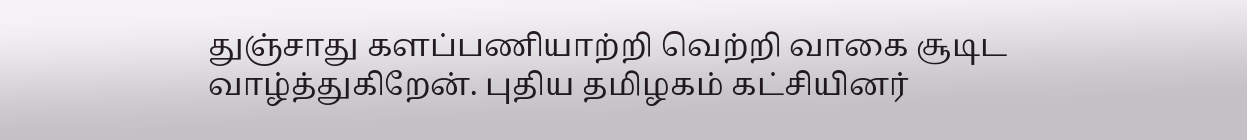துஞ்சாது களப்பணியாற்றி வெற்றி வாகை சூடிட வாழ்த்துகிறேன். புதிய தமிழகம் கட்சியினர்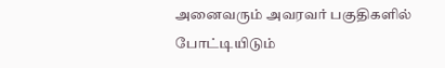அனைவரும் அவரவர் பகுதிகளில் போட்டியிடும்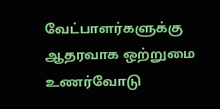வேட்பாளர்களுக்கு ஆதரவாக ஒற்றுமை உணர்வோடு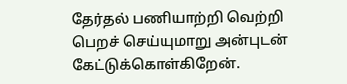தேர்தல் பணியாற்றி வெற்றி பெறச் செய்யுமாறு அன்புடன் கேட்டுக்கொள்கிறேன்.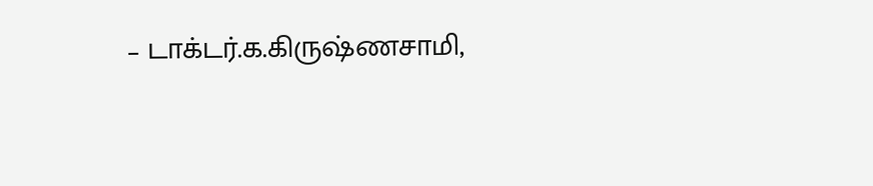– டாக்டர்.க.கிருஷ்ணசாமி,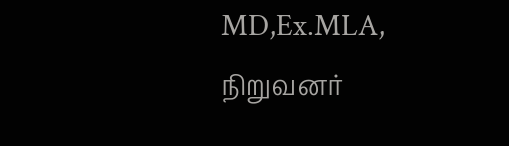MD,Ex.MLA,
நிறுவனர்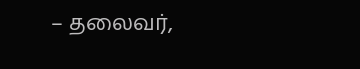– தலைவர்,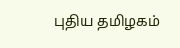புதிய தமிழகம்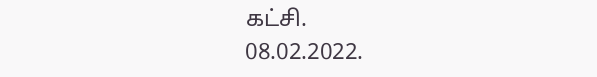கட்சி.
08.02.2022.